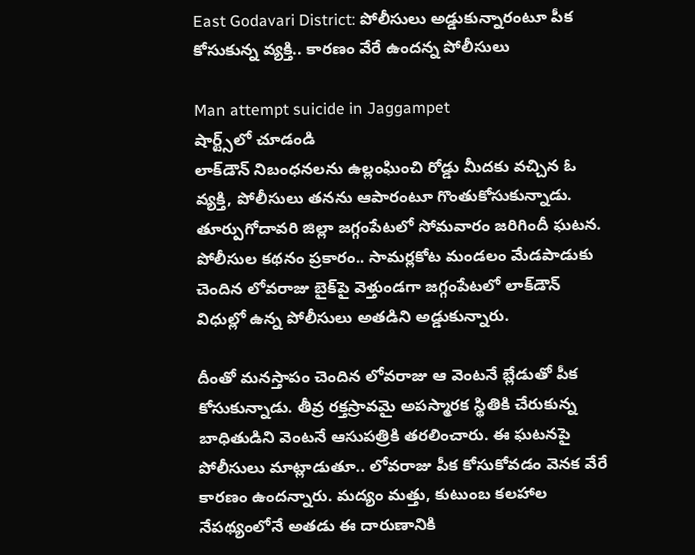East Godavari District: పోలీసులు అడ్డుకున్నారంటూ పీక కోసుకున్న వ్యక్తి.. కారణం వేరే ఉందన్న పోలీసులు

Man attempt suicide in Jaggampet
షార్ట్స్‌లో చూడండి
లాక్‌డౌన్ నిబంధనలను ఉల్లంఘించి రోడ్డు మీదకు వచ్చిన ఓ వ్యక్తి, పోలీసులు తనను ఆపారంటూ గొంతుకోసుకున్నాడు. తూర్పుగోదావరి జిల్లా జగ్గంపేటలో సోమవారం జరిగిందీ ఘటన. పోలీసుల కథనం ప్రకారం.. సామర్లకోట మండలం మేడపాడుకు చెందిన లోవరాజు బైక్‌పై వెళ్తుండగా జగ్గంపేటలో లాక్‌డౌన్ విధుల్లో ఉన్న పోలీసులు అతడిని అడ్డుకున్నారు.

దీంతో మనస్తాపం చెందిన లోవరాజు ఆ వెంటనే బ్లేడుతో పీక కోసుకున్నాడు. తీవ్ర రక్తస్రావమై అపస్మారక స్థితికి చేరుకున్న బాధితుడిని వెంటనే ఆసుపత్రికి తరలించారు. ఈ ఘటనపై పోలీసులు మాట్లాడుతూ.. లోవరాజు పీక కోసుకోవడం వెనక వేరే కారణం ఉందన్నారు. మద్యం మత్తు, కుటుంబ కలహాల నేపథ్యంలోనే అతడు ఈ దారుణానికి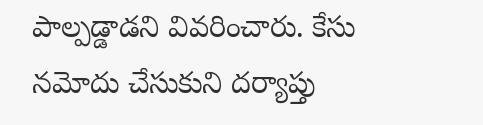పాల్పడ్డాడని వివరించారు. కేసు నమోదు చేసుకుని దర్యాప్తు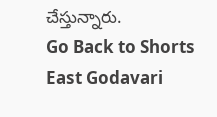చేస్తున్నారు.
Go Back to Shorts
East Godavari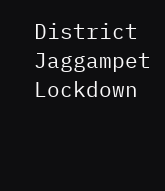District
Jaggampet
Lockdown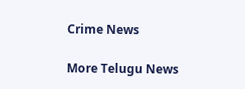Crime News

More Telugu News